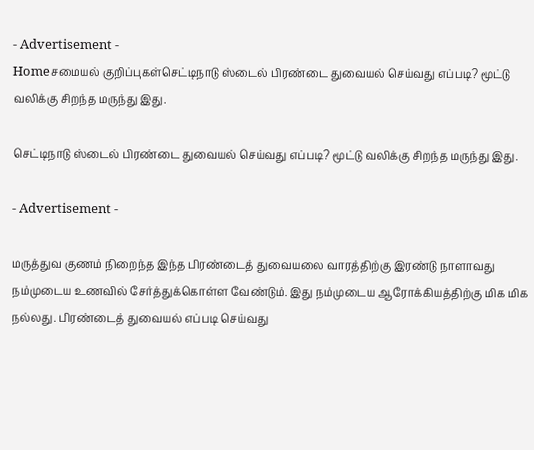- Advertisement -
Homeசமையல் குறிப்புகள்செட்டிநாடு ஸ்டைல் பிரண்டை துவையல் செய்வது எப்படி? மூட்டு வலிக்கு சிறந்த மருந்து இது.

செட்டிநாடு ஸ்டைல் பிரண்டை துவையல் செய்வது எப்படி? மூட்டு வலிக்கு சிறந்த மருந்து இது.

- Advertisement -

மருத்துவ குணம் நிறைந்த இந்த பிரண்டைத் துவையலை வாரத்திற்கு இரண்டு நாளாவது நம்முடைய உணவில் சேர்த்துக்கொள்ள வேண்டும். இது நம்முடைய ஆரோக்கியத்திற்கு மிக மிக நல்லது. பிரண்டைத் துவையல் எப்படி செய்வது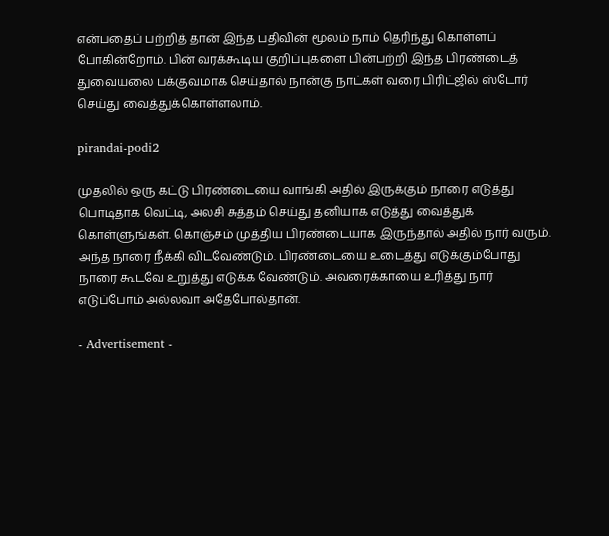என்பதைப் பற்றித் தான் இந்த பதிவின் மூலம் நாம் தெரிந்து கொள்ளப் போகின்றோம். பின் வரக்கூடிய குறிப்புகளை பின்பற்றி இந்த பிரண்டைத் துவையலை பக்குவமாக செய்தால் நான்கு நாட்கள் வரை பிரிட்ஜில் ஸ்டோர் செய்து வைத்துக்கொள்ளலாம்.

pirandai-podi2

முதலில் ஒரு கட்டு பிரண்டையை வாங்கி அதில் இருக்கும் நாரை எடுத்து பொடிதாக வெட்டி, அலசி சுத்தம் செய்து தனியாக எடுத்து வைத்துக் கொள்ளுங்கள். கொஞ்சம் முத்திய பிரண்டையாக இருந்தால் அதில் நார் வரும். அந்த நாரை நீக்கி விடவேண்டும். பிரண்டையை உடைத்து எடுக்கும்போது நாரை கூடவே உறுத்து எடுக்க வேண்டும். அவரைக்காயை உரித்து நார் எடுப்போம் அல்லவா அதேபோல்தான்.

- Advertisement -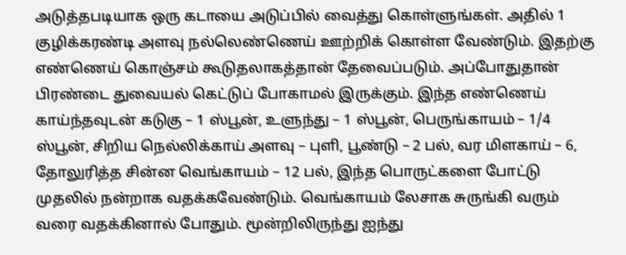அடுத்தபடியாக ஒரு கடாயை அடுப்பில் வைத்து கொள்ளுங்கள். அதில் 1 குழிக்கரண்டி அளவு நல்லெண்ணெய் ஊற்றிக் கொள்ள வேண்டும். இதற்கு எண்ணெய் கொஞ்சம் கூடுதலாகத்தான் தேவைப்படும். அப்போதுதான் பிரண்டை துவையல் கெட்டுப் போகாமல் இருக்கும். இந்த எண்ணெய் காய்ந்தவுடன் கடுகு – 1 ஸ்பூன், உளுந்து – 1 ஸ்பூன், பெருங்காயம் – 1/4 ஸ்பூன், சிறிய நெல்லிக்காய் அளவு – புளி, பூண்டு – 2 பல், வர மிளகாய் – 6, தோலுரித்த சின்ன வெங்காயம் – 12 பல், இந்த பொருட்களை போட்டு முதலில் நன்றாக வதக்கவேண்டும். வெங்காயம் லேசாக சுருங்கி வரும் வரை வதக்கினால் போதும். மூன்றிலிருந்து ஐந்து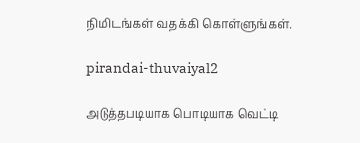நிமிடங்கள் வதக்கி கொள்ளுங்கள்.

pirandai-thuvaiyal2

அடுத்தபடியாக பொடியாக வெட்டி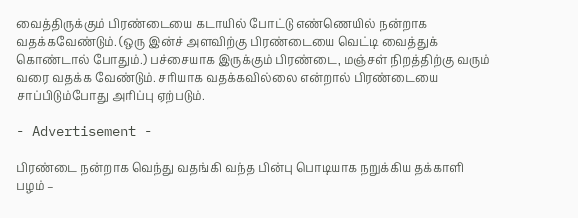வைத்திருக்கும் பிரண்டையை கடாயில் போட்டு எண்ணெயில் நன்றாக வதக்கவேண்டும். (ஒரு இன்ச் அளவிற்கு பிரண்டையை வெட்டி வைத்துக் கொண்டால் போதும்.) பச்சையாக இருக்கும் பிரண்டை, மஞ்சள் நிறத்திற்கு வரும் வரை வதக்க வேண்டும். சரியாக வதக்கவில்லை என்றால் பிரண்டையை சாப்பிடும்போது அரிப்பு ஏற்படும்.

- Advertisement -

பிரண்டை நன்றாக வெந்து வதங்கி வந்த பின்பு பொடியாக நறுக்கிய தக்காளி பழம் –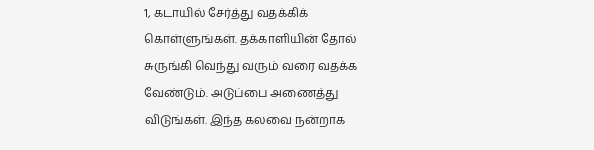1, கடாயில் சேர்த்து வதக்கிக் கொள்ளுங்கள். தக்காளியின் தோல் சுருங்கி வெந்து வரும் வரை வதக்க வேண்டும். அடுப்பை அணைத்து விடுங்கள். இந்த கலவை நன்றாக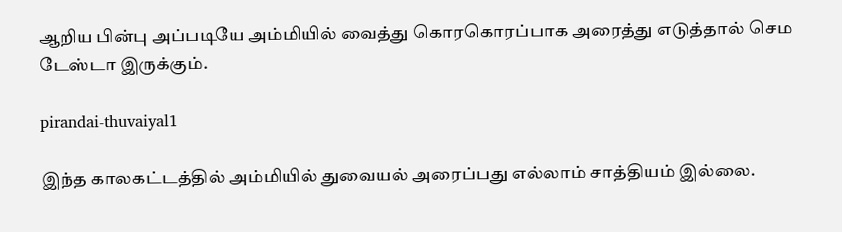ஆறிய பின்பு அப்படியே அம்மியில் வைத்து கொரகொரப்பாக அரைத்து எடுத்தால் செம டேஸ்டா இருக்கும்.

pirandai-thuvaiyal1

இந்த காலகட்டத்தில் அம்மியில் துவையல் அரைப்பது எல்லாம் சாத்தியம் இல்லை.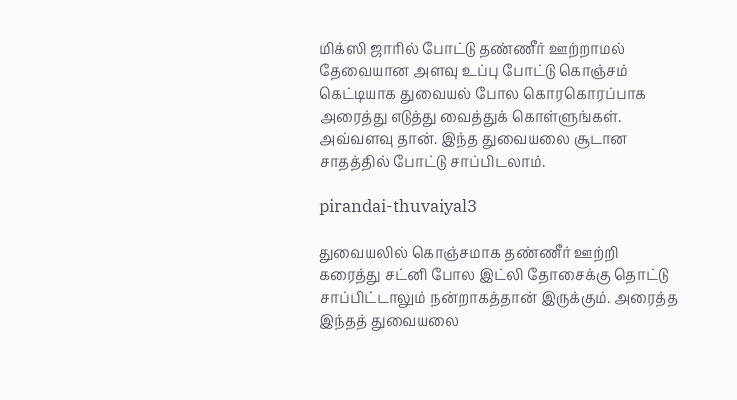மிக்ஸி ஜாரில் போட்டு தண்ணீர் ஊற்றாமல் தேவையான அளவு உப்பு போட்டு கொஞ்சம் கெட்டியாக துவையல் போல கொரகொரப்பாக அரைத்து எடுத்து வைத்துக் கொள்ளுங்கள். அவ்வளவு தான். இந்த துவையலை சூடான சாதத்தில் போட்டு சாப்பிடலாம்.

pirandai-thuvaiyal3

துவையலில் கொஞ்சமாக தண்ணீர் ஊற்றி கரைத்து சட்னி போல இட்லி தோசைக்கு தொட்டு சாப்பிட்டாலும் நன்றாகத்தான் இருக்கும். அரைத்த இந்தத் துவையலை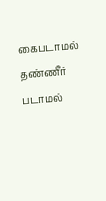கைபடாமல் தண்ணீர் படாமல்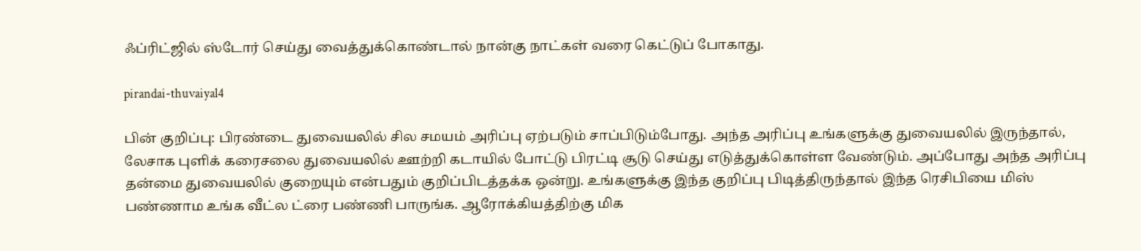ஃப்ரிட்ஜில் ஸ்டோர் செய்து வைத்துக்கொண்டால் நான்கு நாட்கள் வரை கெட்டுப் போகாது.

pirandai-thuvaiyal4

பின் குறிப்பு: பிரண்டை துவையலில் சில சமயம் அரிப்பு ஏற்படும் சாப்பிடும்போது. அந்த அரிப்பு உங்களுக்கு துவையலில் இருந்தால், லேசாக புளிக் கரைசலை துவையலில் ஊற்றி கடாயில் போட்டு பிரட்டி சூடு செய்து எடுத்துக்கொள்ள வேண்டும். அப்போது அந்த அரிப்பு தன்மை துவையலில் குறையும் என்பதும் குறிப்பிடத்தக்க ஒன்று. உங்களுக்கு இந்த குறிப்பு பிடித்திருந்தால் இந்த ரெசிபியை மிஸ் பண்ணாம உங்க வீட்ல ட்ரை பண்ணி பாருங்க. ஆரோக்கியத்திற்கு மிக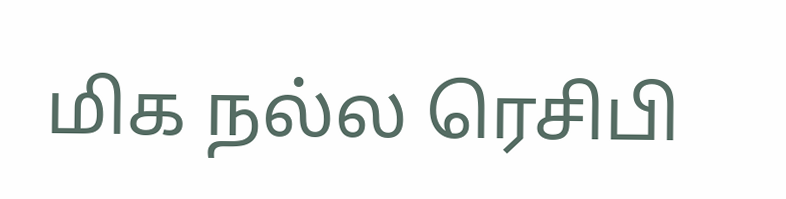மிக நல்ல ரெசிபி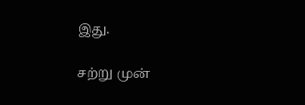இது.

சற்று முன்